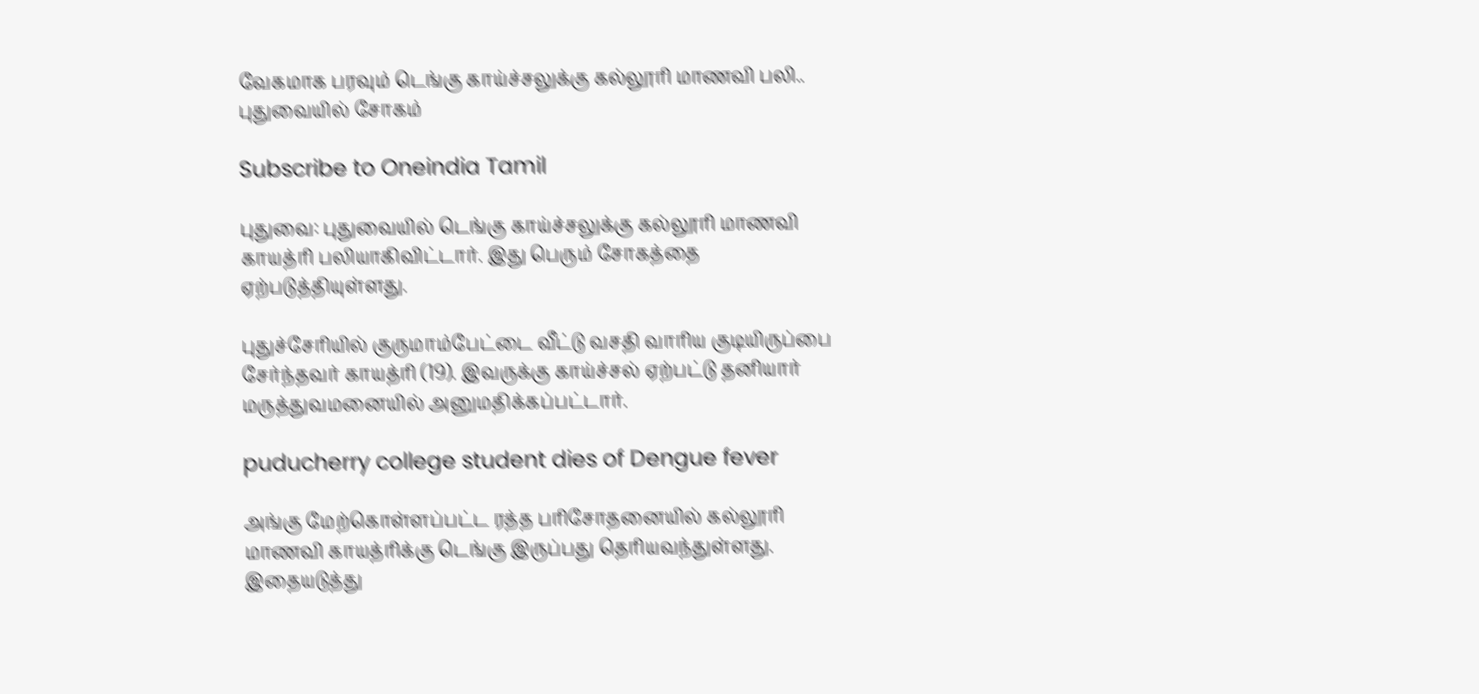வேகமாக பரவும் டெங்கு காய்ச்சலுக்கு கல்லூரி மாணவி பலி.. புதுவையில் சோகம்

Subscribe to Oneindia Tamil

புதுவை: புதுவையில் டெங்கு காய்ச்சலுக்கு கல்லூரி மாணவி காயத்ரி பலியாகிவிட்டார். இது பெரும் சோகத்தை ஏற்படுத்தியுள்ளது.

புதுச்சேரியில் குருமாம்பேட்டை வீட்டு வசதி வாரிய குடியிருப்பை சேர்ந்தவர் காயத்ரி (19). இவருக்கு காய்ச்சல் ஏற்பட்டு தனியார் மருத்துவமனையில் அனுமதிக்கப்பட்டார்.

puducherry college student dies of Dengue fever

அங்கு மேற்கொள்ளப்பட்ட ரத்த பரிசோதனையில் கல்லூரி மாணவி காயத்ரிக்கு டெங்கு இருப்பது தெரியவந்துள்ளது. இதையடுத்து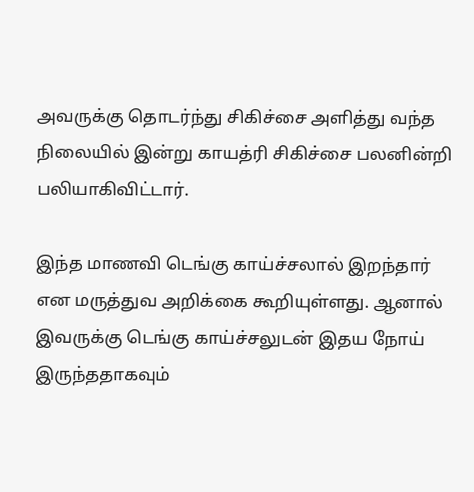அவருக்கு தொடர்ந்து சிகிச்சை அளித்து வந்த நிலையில் இன்று காயத்ரி சிகிச்சை பலனின்றி பலியாகிவிட்டார்.

இந்த மாணவி டெங்கு காய்ச்சலால் இறந்தார் என மருத்துவ அறிக்கை கூறியுள்ளது. ஆனால் இவருக்கு டெங்கு காய்ச்சலுடன் இதய நோய் இருந்ததாகவும்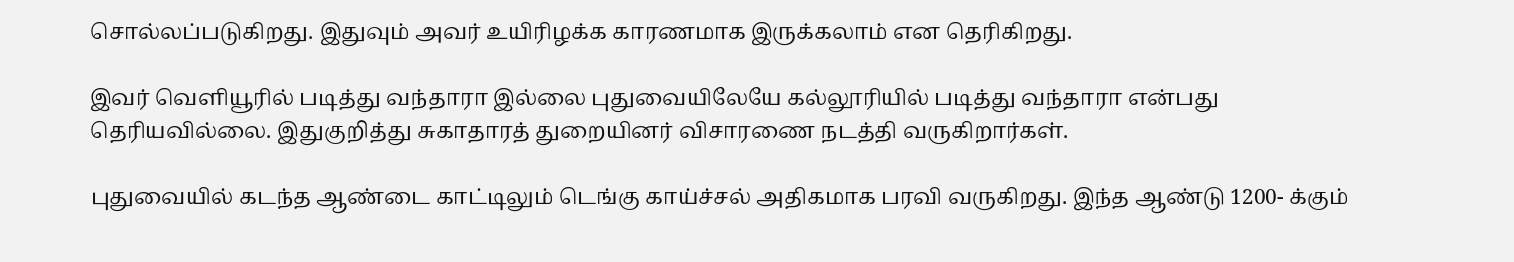சொல்லப்படுகிறது. இதுவும் அவர் உயிரிழக்க காரணமாக இருக்கலாம் என தெரிகிறது.

இவர் வெளியூரில் படித்து வந்தாரா இல்லை புதுவையிலேயே கல்லூரியில் படித்து வந்தாரா என்பது தெரியவில்லை. இதுகுறித்து சுகாதாரத் துறையினர் விசாரணை நடத்தி வருகிறார்கள்.

புதுவையில் கடந்த ஆண்டை காட்டிலும் டெங்கு காய்ச்சல் அதிகமாக பரவி வருகிறது. இந்த ஆண்டு 1200- க்கும்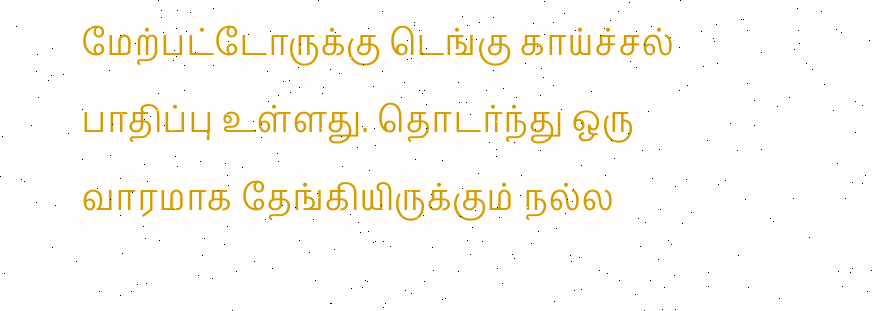மேற்பட்டோருக்கு டெங்கு காய்ச்சல் பாதிப்பு உள்ளது. தொடர்ந்து ஒரு வாரமாக தேங்கியிருக்கும் நல்ல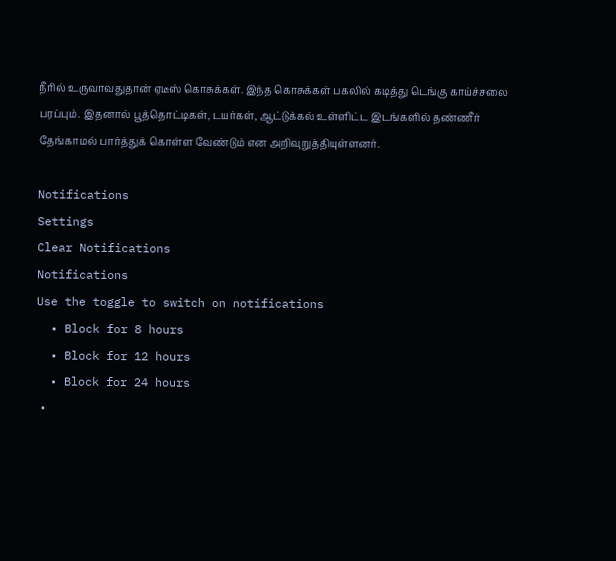நீரில் உருவாவதுதான் ஏடீஸ் கொசுக்கள். இந்த கொசுக்கள் பகலில் கடித்து டெங்கு காய்ச்சலை பரப்பும். இதனால் பூத்தொட்டிகள், டயர்கள், ஆட்டுக்கல் உள்ளிட்ட இடங்களில் தண்ணீர் தேங்காமல் பார்த்துக் கொள்ள வேண்டும் என அறிவுறுத்தியுள்ளனர்.

Notifications
Settings
Clear Notifications
Notifications
Use the toggle to switch on notifications
  • Block for 8 hours
  • Block for 12 hours
  • Block for 24 hours
  •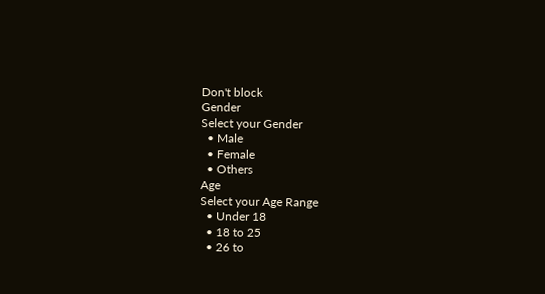Don't block
Gender
Select your Gender
  • Male
  • Female
  • Others
Age
Select your Age Range
  • Under 18
  • 18 to 25
  • 26 to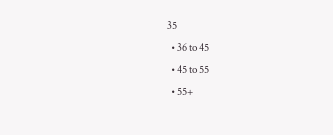35
  • 36 to 45
  • 45 to 55
  • 55+